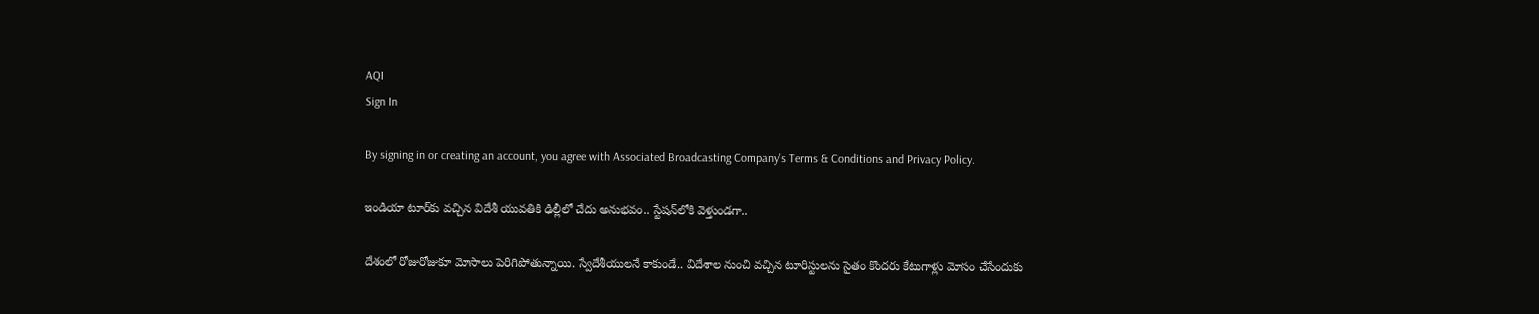AQI
Sign In

By signing in or creating an account, you agree with Associated Broadcasting Company's Terms & Conditions and Privacy Policy.

ఇండియా టూర్‌కు వచ్చిన విదేశీ యువతికి ఢిల్లీలో చేదు అనుభవం.. స్టేషన్‌లోకి వెళ్తుండగా..

దేశంలో రోజురోజుకూ మోసాలు పెరిగిపోతున్నాయి. స్వేదేశీయులనే కాకుండే.. విదేశాల నుంచి వచ్చిన టూరిస్టులను సైతం కొందరు కేటుగాళ్లు మోసం చేసేందుకు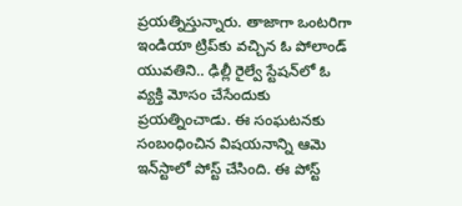ప్రయత్నిస్తున్నారు. తాజాగా ఒంటరిగా ఇండియా ట్రిప్‌కు వచ్చిన ఓ పోలాండ్‌ యువతిని.. ఢిల్లీ రైల్వే స్టేషన్‌లో ఓ వ్యక్తి మోసం చేసేందుకు ప్రయత్నించాడు. ఈ సంఘటనకు సంబంధించిన విషయనాన్ని ఆమె ఇన్‌స్టాలో పోస్ట్‌ చేసింది. ఈ పోస్ట్‌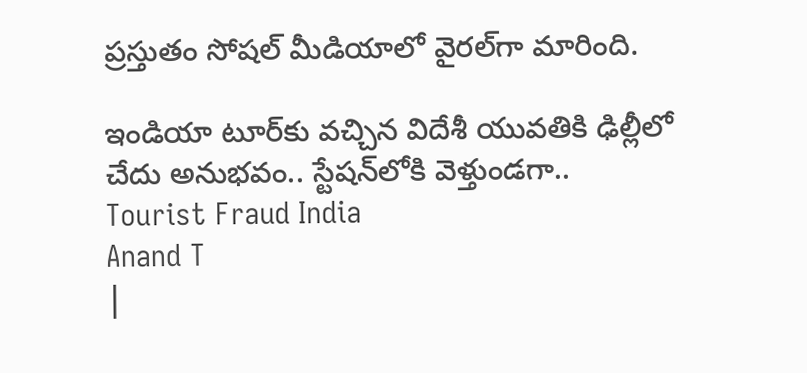ప్రస్తుతం సోషల్‌ మీడియాలో వైరల్‌గా మారింది.

ఇండియా టూర్‌కు వచ్చిన విదేశీ యువతికి ఢిల్లీలో చేదు అనుభవం.. స్టేషన్‌లోకి వెళ్తుండగా..
Tourist Fraud India
Anand T
|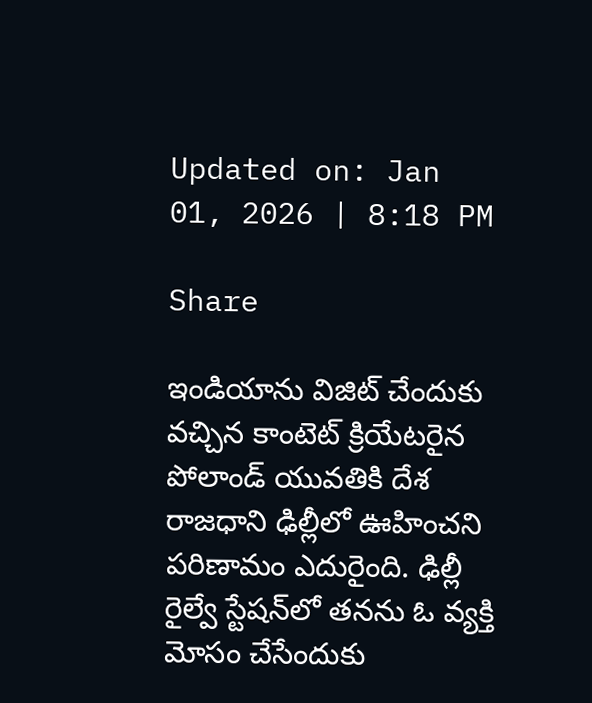Updated on: Jan 01, 2026 | 8:18 PM

Share

ఇండియాను విజిట్ చేందుకు వచ్చిన కాంటెట్‌ క్రియేటరైన పోలాండ్‌ యువతికి దేశ రాజధాని ఢిల్లీలో ఊహించని పరిణామం ఎదురైంది. ఢిల్లీ రైల్వే స్టేషన్‌లో తనను ఓ వ్యక్తి మోసం చేసేందుకు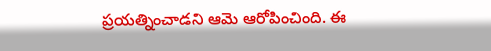ప్రయత్నించాడని ఆమె ఆరోపించింది. ఈ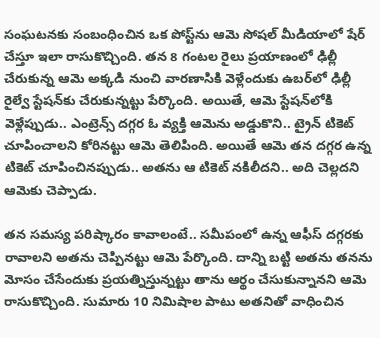సంఘటనకు సంబంధించిన ఒక పోస్ట్‌ను ఆమె సోషల్‌ మీడియాలో షేర్ చేస్తూ ఇలా రాసుకొచ్చింది. తన 8 గంటల రైలు ప్రయాణంలో ఢిల్లీ చేరుకున్న ఆమె అక్కడి నుంచి వారణాసికి వెళ్లేందుకు ఉబర్‌లో ఢిల్లీ రైల్వే స్టేషన్‌కు చేరుకున్నట్టు పేర్కొంది. అయితే, ఆమె స్టేషన్‌లోకి వెళ్లేప్పుడు.. ఎంట్రెన్స్‌ దగ్గర ఓ వ్యక్తి ఆమెను అడ్డుకొని.. ట్రైన్‌ టికెట్‌ చూపించాలని కోరినట్టు ఆమె తెలిపింది. అయితే ఆమె తన దగ్గర ఉన్న టికెట్ చూపించినప్పుడు.. అతను ఆ టికెట్‌ నకిలీదని.. అది చెల్లదని ఆమెకు చెప్పాడు.

తన సమస్య పరిష్కారం కావాలంటే.. సమీపంలో ఉన్న ఆఫీస్‌ దగ్గరకు రావాలని అతను చెప్పినట్టు ఆమె పేర్కొంది. దాన్ని బట్టి అతను తనను మోసం చేసేందుకు ప్రయత్నిస్తున్నట్టు తాను ఆర్థం చేసుకున్నానని ఆమె రాసుకొచ్చింది. సుమారు 10 నిమిషాల పాటు అతనితో వాధించిన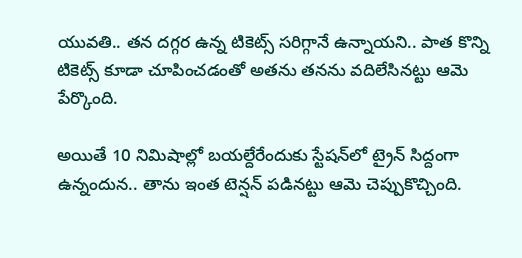యువతి.. తన దగ్గర ఉన్న టికెట్స్‌ సరిగ్గానే ఉన్నాయని.. పాత కొన్ని టికెట్స్‌ కూడా చూపించడంతో అతను తనను వదిలేసినట్టు ఆమె పేర్కొంది.

అయితే 10 నిమిషాల్లో బయల్దేరేందుకు స్టేషన్‌లో ట్రైన్‌ సిద్దంగా ఉన్నందున.. తాను ఇంత టెన్షన్ పడినట్టు ఆమె చెప్పుకొచ్చింది.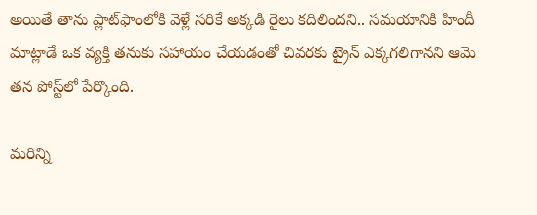అయితే తాను ప్లాట్‌ఫాంలోకి వెళ్లే సరికే అక్కడి రైలు కదిలిందని.. సమయానికి హిందీ మాట్లాడే ఒక వ్యక్తి తనుకు సహాయం చేయడంతో చివరకు ట్రైన్‌ ఎక్కగలిగానని ఆమె తన పోస్ట్‌లో పేర్కొంది.

మరిన్ని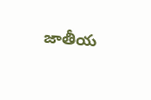జాతీయ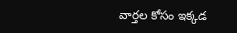వార్తల కోసం ఇక్కడ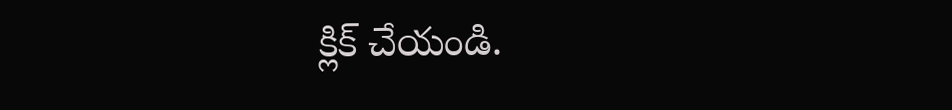క్లిక్ చేయండి.